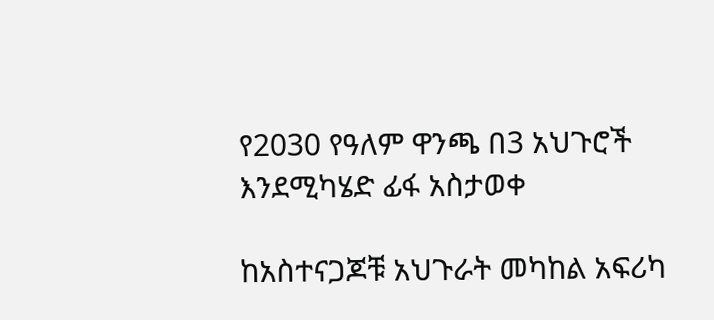የ2030 የዓለም ዋንጫ በ3 አህጉሮች እንደሚካሄድ ፊፋ አስታወቀ

ከአስተናጋጆቹ አህጉራት መካከል አፍሪካ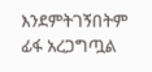እንደምትገኝበትም ፊፋ አረጋግጧል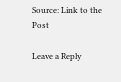Source: Link to the Post

Leave a Reply